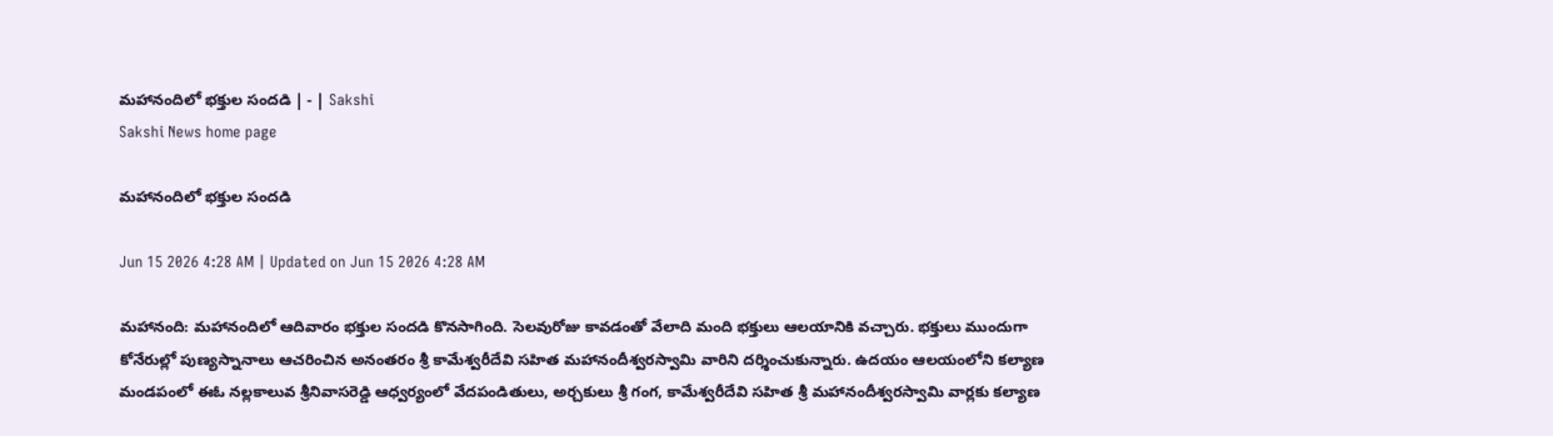మహానందిలో భక్తుల సందడి | - | Sakshi
Sakshi News home page

మహానందిలో భక్తుల సందడి

Jun 15 2026 4:28 AM | Updated on Jun 15 2026 4:28 AM

మహానంది: మహానందిలో ఆదివారం భక్తుల సందడి కొనసాగింది. సెలవురోజు కావడంతో వేలాది మంది భక్తులు ఆలయానికి వచ్చారు. భక్తులు ముందుగా కోనేరుల్లో పుణ్యస్నానాలు ఆచరించిన అనంతరం శ్రీ కామేశ్వరీదేవి సహిత మహానందీశ్వరస్వామి వారిని దర్శించుకున్నారు. ఉదయం ఆలయంలోని కల్యాణ మండపంలో ఈఓ నల్లకాలువ శ్రీనివాసరెడ్డి ఆధ్వర్యంలో వేదపండితులు, అర్చకులు శ్రీ గంగ, కామేశ్వరీదేవి సహిత శ్రీ మహానందీశ్వరస్వామి వార్లకు కల్యాణ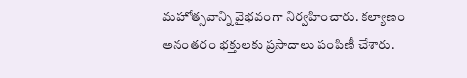మహోత్సవాన్ని వైభవంగా నిర్వహించారు. కల్యాణం అనంతరం భక్తులకు ప్రసాదాలు పంపిణీ చేశారు.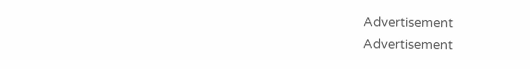Advertisement
Advertisement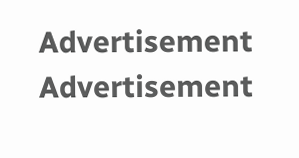Advertisement
Advertisement